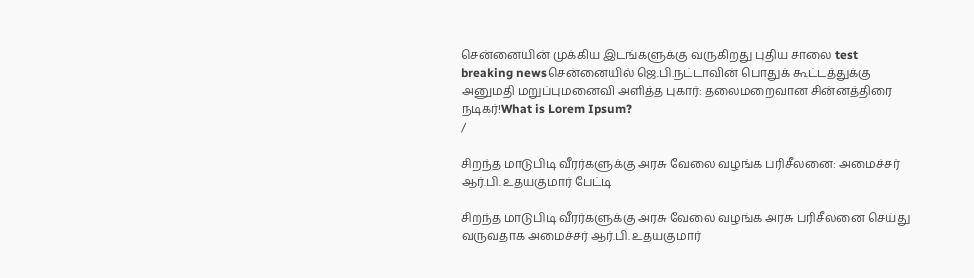சென்னையின் முக்கிய இடங்களுக்கு வருகிறது புதிய சாலை test breaking newsசென்னையில் ஜெ.பி.நட்டாவின் பொதுக் கூட்டத்துக்கு அனுமதி மறுப்புமனைவி அளித்த புகார்: தலைமறைவான சின்னத்திரை நடிகர்!What is Lorem Ipsum?
/

சிறந்த மாடுபிடி வீரர்களுக்கு அரசு வேலை வழங்க பரிசீலனை: அமைச்சர் ஆர்.பி. உதயகுமார் பேட்டி

சிறந்த மாடுபிடி வீரர்களுக்கு அரசு வேலை வழங்க அரசு பரிசீலனை செய்து வருவதாக அமைச்சர் ஆர்.பி. உதயகுமார்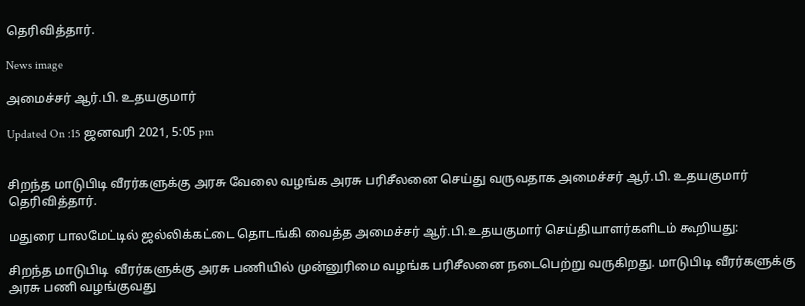தெரிவித்தார்.

News image

அமைச்சர் ஆர்.பி. உதயகுமார்

Updated On :15 ஜனவரி 2021, 5:05 pm


சிறந்த மாடுபிடி வீரர்களுக்கு அரசு வேலை வழங்க அரசு பரிசீலனை செய்து வருவதாக அமைச்சர் ஆர்.பி. உதயகுமார் தெரிவித்தார்.

மதுரை பாலமேட்டில் ஜல்லிக்கட்டை தொடங்கி வைத்த அமைச்சர் ஆர்.பி.உதயகுமார் செய்தியாளர்களிடம் கூறியது:

சிறந்த மாடுபிடி  வீரர்களுக்கு அரசு பணியில் முன்னுரிமை வழங்க பரிசீலனை நடைபெற்று வருகிறது. மாடுபிடி வீரர்களுக்கு அரசு பணி வழங்குவது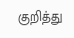குறித்து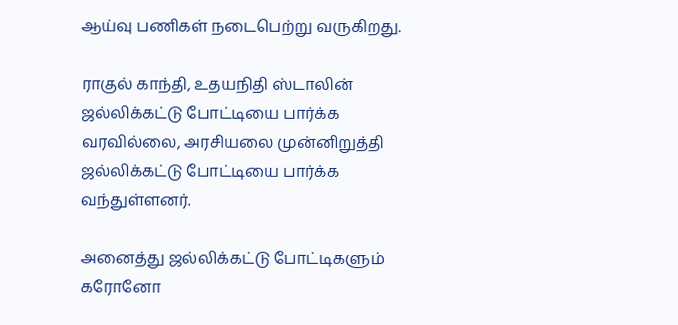ஆய்வு பணிகள் நடைபெற்று வருகிறது.

ராகுல் காந்தி, உதயநிதி ஸ்டாலின் ஜல்லிக்கட்டு போட்டியை பார்க்க வரவில்லை, அரசியலை முன்னிறுத்தி ஜல்லிக்கட்டு போட்டியை பார்க்க வந்துள்ளனர்.

அனைத்து ஜல்லிக்கட்டு போட்டிகளும் கரோனோ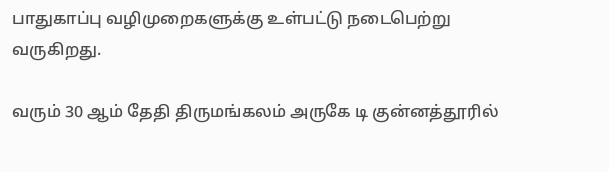பாதுகாப்பு வழிமுறைகளுக்கு உள்பட்டு நடைபெற்று வருகிறது.

வரும் 30 ஆம் தேதி திருமங்கலம் அருகே டி குன்னத்தூரில்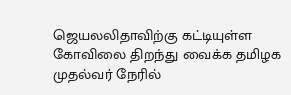ஜெயலலிதாவிற்கு கட்டியுள்ள கோவிலை திறந்து வைக்க தமிழக முதல்வர் நேரில்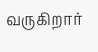வருகிறார்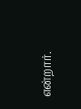என்றார்.